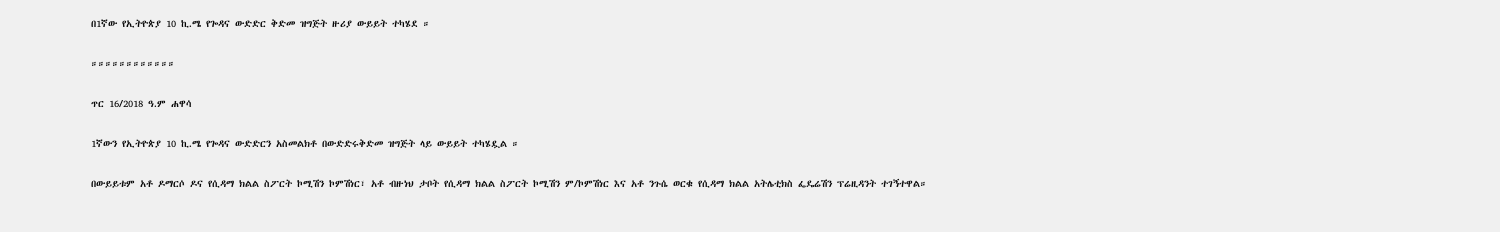በ1ኛው የኢትዮጵያ 10 ኪ.ሜ የጐዳና ውድድር ቅድመ ዝግጅት ዙሪያ ውይይት ተካሄደ ።

።።።።።።።።።።።።

ጥር 16/2018 ዓ.ም ሐዋሳ

1ኛውን የኢትዮጵያ 10 ኪ.ሜ የጐዳና ውድድርን አስመልክቶ በውድድሩቅድመ ዝግጅት ላይ ውይይት ተካሄዷል ።

በውይይቱም አቶ ዶማርሶ ዶና የሲዳማ ክልል ስፖርት ኮሚሽን ኮምሽነር፣ አቶ ብዙነህ ታቦት የሲዳማ ክልል ስፖርት ኮሚሽን ም/ኮምሽነር እና አቶ ንጉሴ ወርቁ የሲዳማ ክልል አትሌቲክስ ፌዴሬሽን ፕሬዚዳንት ተገኝተዋል።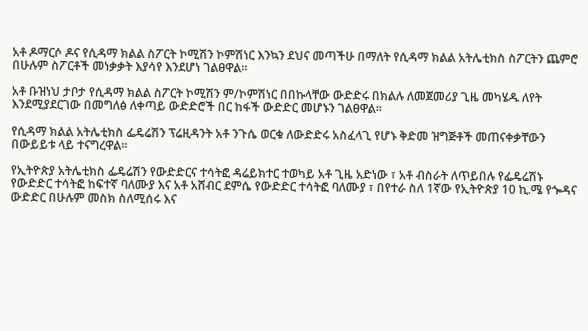አቶ ዶማርሶ ዶና የሲዳማ ክልል ስፖርት ኮሚሽን ኮምሽነር እንኳን ደህና መጣችሁ በማለት የሲዳማ ክልል አትሌቲክስ ስፖርትን ጨምሮ በሁሉም ስፖርቶች መነቃቃት እያሳየ እንደሆነ ገልፀዋል።

አቶ ቡዝነህ ታቦታ የሲዳማ ክልል ስፖርት ኮሚሽን ም/ኮምሽነር በበኩላቸው ውድድሩ በክልሉ ለመጀመሪያ ጊዜ መካሄዱ ለየት እንደሚያደርገው በመግለፅ ለቀጣይ ውድድሮች በር ከፋች ውድድር መሆኑን ገልፀዋል።

የሲዳማ ክልል አትሌቲክስ ፌዴሬሽን ፕሬዚዳንት አቶ ንጉሴ ወርቁ ለውድድሩ አስፈላጊ የሆኑ ቅድመ ዝግጅቶች መጠናቀቃቸውን በውይይቱ ላይ ተናግረዋል።

የኢትዮጵያ አትሌቲክስ ፌዴሬሽን የውድድርና ተሳትፎ ዳሬይክተር ተወካይ አቶ ጊዜ አድነው ፣ አቶ ብስራት ለጥይበሉ የፌዴሬሽኑ የውድድር ተሳትፎ ከፍተኛ ባለሙያ እና አቶ አሸብር ደምሴ የውድድር ተሳትፎ ባለሙያ ፣ በየተራ ስለ 1ኛው የኢትዮጵያ 10 ኪ.ሜ የጐዳና ውድድር በሁሉም መስክ ስለሚሰሩ እና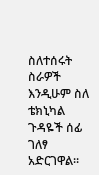ስለተሰሩት ስራዎች እንዲሁም ስለ ቴክኒካል ጉዳዬች ሰፊ ገለፃ አድርገዋል።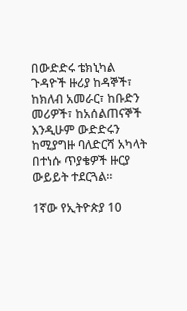በውድድሩ ቴክኒካል ጉዳዮች ዙሪያ ከዳኞች፣ ከክለብ አመራር፣ ከቡድን መሪዎች፣ ከአሰልጠናኞች እንዲሁም ውድድሩን ከሚያግዙ ባለድርሻ አካላት በተነሱ ጥያቄዎች ዙርያ ውይይት ተደርጓል።

1ኛው የኢትዮጵያ 10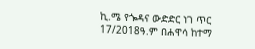ኪ.ሜ የጐዳና ውድድር ነገ ጥር 17/2018ዓ.ም በሐዋሳ ከተማ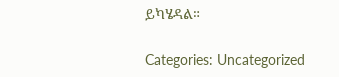ይካሄዳል።

Categories: Uncategorized